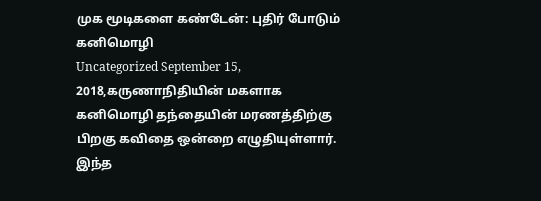முக மூடிகளை கண்டேன்: புதிர் போடும் கனிமொழி
Uncategorized September 15, 2018,கருணாநிதியின் மகளாக கனிமொழி தந்தையின் மரணத்திற்கு பிறகு கவிதை ஒன்றை எழுதியுள்ளார். இந்த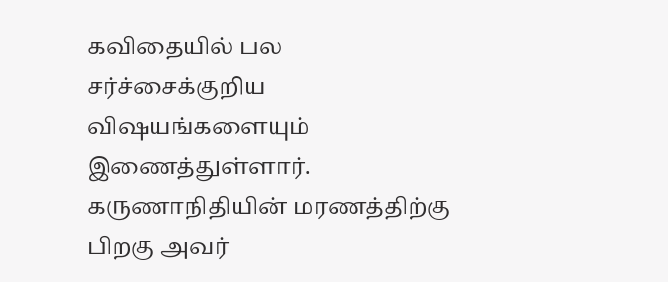கவிதையில் பல சர்ச்சைக்குறிய விஷயங்களையும் இணைத்துள்ளார். கருணாநிதியின் மரணத்திற்கு பிறகு அவர்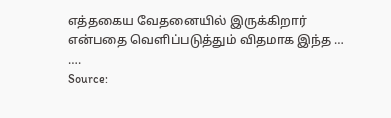எத்தகைய வேதனையில் இருக்கிறார் என்பதை வெளிப்படுத்தும் விதமாக இந்த … ….
Source: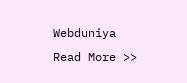Webduniya
Read More >>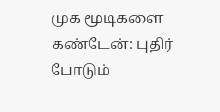முக மூடிகளை கண்டேன்: புதிர் போடும்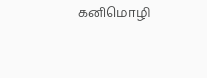கனிமொழி